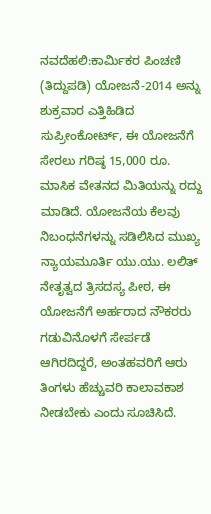ನವದೆಹಲಿ:ಕಾರ್ವಿುಕರ ಪಿಂಚಣಿ (ತಿದ್ದುಪಡಿ) ಯೋಜನೆ-2014 ಅನ್ನು ಶುಕ್ರವಾರ ಎತ್ತಿಹಿಡಿದ ಸುಪ್ರೀಂಕೋರ್ಟ್, ಈ ಯೋಜನೆಗೆ ಸೇರಲು ಗರಿಷ್ಠ 15,000 ರೂ. ಮಾಸಿಕ ವೇತನದ ಮಿತಿಯನ್ನು ರದ್ದು ಮಾಡಿದೆ. ಯೋಜನೆಯ ಕೆಲವು ನಿಬಂಧನೆಗಳನ್ನು ಸಡಿಲಿಸಿದ ಮುಖ್ಯ ನ್ಯಾಯಮೂರ್ತಿ ಯು.ಯು. ಲಲಿತ್ ನೇತೃತ್ವದ ತ್ರಿಸದಸ್ಯ ಪೀಠ, ಈ ಯೋಜನೆಗೆ ಅರ್ಹರಾದ ನೌಕರರು ಗಡುವಿನೊಳಗೆ ಸೇರ್ಪಡೆ ಆಗಿರದಿದ್ದರೆ, ಅಂತಹವರಿಗೆ ಆರು ತಿಂಗಳು ಹೆಚ್ಚುವರಿ ಕಾಲಾವಕಾಶ ನೀಡಬೇಕು ಎಂದು ಸೂಚಿಸಿದೆ.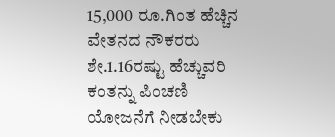15,000 ರೂ.ಗಿಂತ ಹೆಚ್ಚಿನ ವೇತನದ ನೌಕರರು ಶೇ.1.16ರಷ್ಟು ಹೆಚ್ಚುವರಿ ಕಂತನ್ನು ಪಿಂಚಣಿ ಯೋಜನೆಗೆ ನೀಡಬೇಕು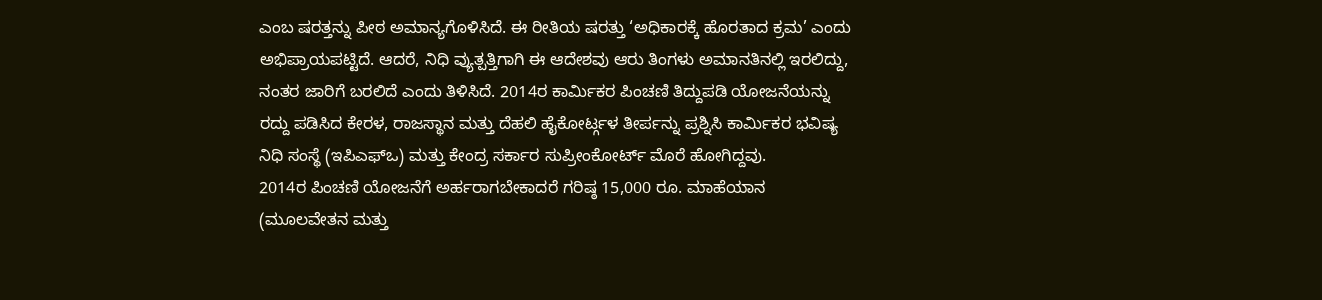ಎಂಬ ಷರತ್ತನ್ನು ಪೀಠ ಅಮಾನ್ಯಗೊಳಿಸಿದೆ. ಈ ರೀತಿಯ ಷರತ್ತು ‘ಅಧಿಕಾರಕ್ಕೆ ಹೊರತಾದ ಕ್ರಮ’ ಎಂದು ಅಭಿಪ್ರಾಯಪಟ್ಟಿದೆ. ಆದರೆ, ನಿಧಿ ವ್ಯುತ್ಪತ್ತಿಗಾಗಿ ಈ ಆದೇಶವು ಆರು ತಿಂಗಳು ಅಮಾನತಿನಲ್ಲಿ ಇರಲಿದ್ದು, ನಂತರ ಜಾರಿಗೆ ಬರಲಿದೆ ಎಂದು ತಿಳಿಸಿದೆ. 2014ರ ಕಾರ್ವಿುಕರ ಪಿಂಚಣಿ ತಿದ್ದುಪಡಿ ಯೋಜನೆಯನ್ನು ರದ್ದು ಪಡಿಸಿದ ಕೇರಳ, ರಾಜಸ್ಥಾನ ಮತ್ತು ದೆಹಲಿ ಹೈಕೋರ್ಟ್ಗಳ ತೀರ್ಪನ್ನು ಪ್ರಶ್ನಿಸಿ ಕಾರ್ವಿುಕರ ಭವಿಷ್ಯ ನಿಧಿ ಸಂಸ್ಥೆ (ಇಪಿಎಫ್ಒ) ಮತ್ತು ಕೇಂದ್ರ ಸರ್ಕಾರ ಸುಪ್ರೀಂಕೋರ್ಟ್ ಮೊರೆ ಹೋಗಿದ್ದವು.
2014ರ ಪಿಂಚಣಿ ಯೋಜನೆಗೆ ಅರ್ಹರಾಗಬೇಕಾದರೆ ಗರಿಷ್ಠ 15,000 ರೂ. ಮಾಹೆಯಾನ (ಮೂಲವೇತನ ಮತ್ತು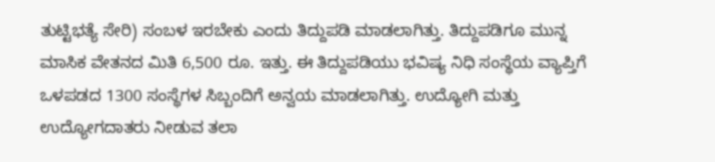ತುಟ್ಟಿಭತ್ಯೆ ಸೇರಿ) ಸಂಬಳ ಇರಬೇಕು ಎಂದು ತಿದ್ದುಪಡಿ ಮಾಡಲಾಗಿತ್ತು. ತಿದ್ದುಪಡಿಗೂ ಮುನ್ನ ಮಾಸಿಕ ವೇತನದ ಮಿತಿ 6,500 ರೂ. ಇತ್ತು. ಈ ತಿದ್ದುಪಡಿಯು ಭವಿಷ್ಯ ನಿಧಿ ಸಂಸ್ಥೆಯ ವ್ಯಾಪ್ತಿಗೆ ಒಳಪಡದ 1300 ಸಂಸ್ಥೆಗಳ ಸಿಬ್ಬಂದಿಗೆ ಅನ್ವಯ ಮಾಡಲಾಗಿತ್ತು. ಉದ್ಯೋಗಿ ಮತ್ತು ಉದ್ಯೋಗದಾತರು ನೀಡುವ ತಲಾ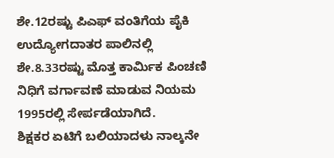ಶೇ.12ರಷ್ಟು ಪಿಎಫ್ ವಂತಿಗೆಯ ಪೈಕಿ ಉದ್ಯೋಗದಾತರ ಪಾಲಿನಲ್ಲಿ ಶೇ.8.33ರಷ್ಟು ಮೊತ್ತ ಕಾರ್ವಿುಕ ಪಿಂಚಣಿ ನಿಧಿಗೆ ವರ್ಗಾವಣೆ ಮಾಡುವ ನಿಯಮ 1995ರಲ್ಲಿ ಸೇರ್ಪಡೆಯಾಗಿದೆ.
ಶಿಕ್ಷಕರ ಏಟಿಗೆ ಬಲಿಯಾದಳು ನಾಲ್ಕನೇ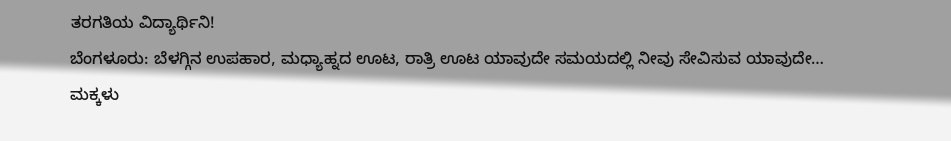ತರಗತಿಯ ವಿದ್ಯಾರ್ಥಿನಿ!
ಬೆಂಗಳೂರು: ಬೆಳಗ್ಗಿನ ಉಪಹಾರ, ಮಧ್ಯಾಹ್ನದ ಊಟ, ರಾತ್ರಿ ಊಟ ಯಾವುದೇ ಸಮಯದಲ್ಲಿ ನೀವು ಸೇವಿಸುವ ಯಾವುದೇ…
ಮಕ್ಕಳು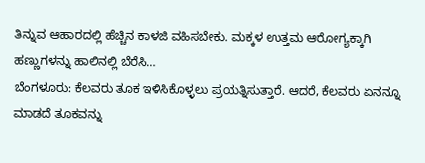ತಿನ್ನುವ ಆಹಾರದಲ್ಲಿ ಹೆಚ್ಚಿನ ಕಾಳಜಿ ವಹಿಸಬೇಕು. ಮಕ್ಕಳ ಉತ್ತಮ ಆರೋಗ್ಯಕ್ಕಾಗಿ ಹಣ್ಣುಗಳನ್ನು ಹಾಲಿನಲ್ಲಿ ಬೆರೆಸಿ…
ಬೆಂಗಳೂರು: ಕೆಲವರು ತೂಕ ಇಳಿಸಿಕೊಳ್ಳಲು ಪ್ರಯತ್ನಿಸುತ್ತಾರೆ. ಆದರೆ, ಕೆಲವರು ಏನನ್ನೂ ಮಾಡದೆ ತೂಕವನ್ನು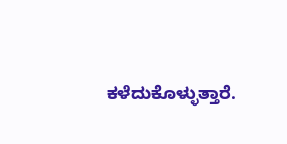ಕಳೆದುಕೊಳ್ಳುತ್ತಾರೆ.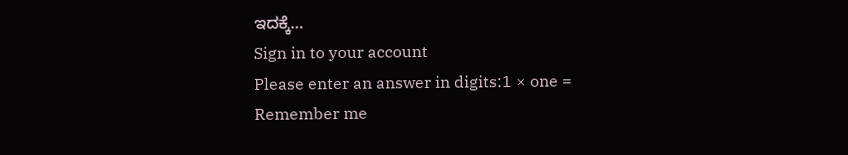ಇದಕ್ಕೆ…
Sign in to your account
Please enter an answer in digits:1 × one =
Remember me